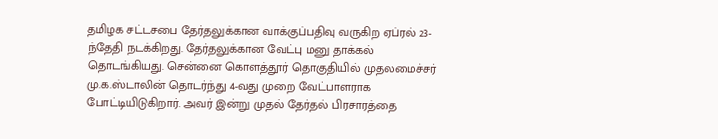தமிழக சட்டசபை தேர்தலுக்கான வாக்குப்பதிவு வருகிற ஏப்ரல் 23-ந்தேதி நடக்கிறது. தேர்தலுக்கான வேட்பு மனு தாக்கல் தொடங்கியது. சென்னை கொளத்தூர் தொகுதியில் முதலமைச்சர் மு.க.ஸ்டாலின் தொடர்ந்து 4-வது முறை வேட்பாளராக போட்டியிடுகிறார். அவர் இன்று முதல் தேர்தல் பிரசாரத்தை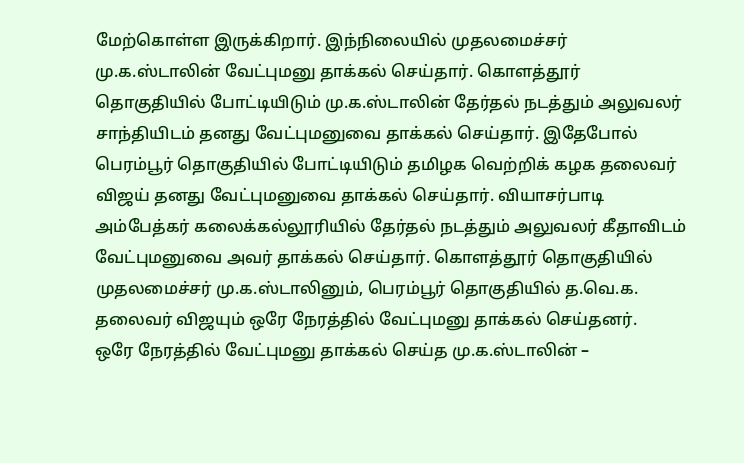மேற்கொள்ள இருக்கிறார். இந்நிலையில் முதலமைச்சர் மு.க.ஸ்டாலின் வேட்புமனு தாக்கல் செய்தார். கொளத்தூர் தொகுதியில் போட்டியிடும் மு.க.ஸ்டாலின் தேர்தல் நடத்தும் அலுவலர் சாந்தியிடம் தனது வேட்புமனுவை தாக்கல் செய்தார். இதேபோல் பெரம்பூர் தொகுதியில் போட்டியிடும் தமிழக வெற்றிக் கழக தலைவர் விஜய் தனது வேட்புமனுவை தாக்கல் செய்தார். வியாசர்பாடி அம்பேத்கர் கலைக்கல்லூரியில் தேர்தல் நடத்தும் அலுவலர் கீதாவிடம் வேட்புமனுவை அவர் தாக்கல் செய்தார். கொளத்தூர் தொகுதியில் முதலமைச்சர் மு.க.ஸ்டாலினும், பெரம்பூர் தொகுதியில் த.வெ.க. தலைவர் விஜயும் ஒரே நேரத்தில் வேட்புமனு தாக்கல் செய்தனர்.
ஒரே நேரத்தில் வேட்புமனு தாக்கல் செய்த மு.க.ஸ்டாலின் –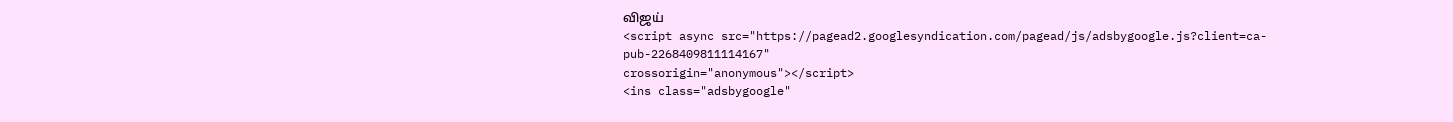விஜய்
<script async src="https://pagead2.googlesyndication.com/pagead/js/adsbygoogle.js?client=ca-pub-2268409811114167"
crossorigin="anonymous"></script>
<ins class="adsbygoogle"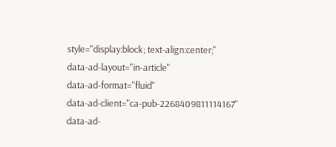style="display:block; text-align:center;"
data-ad-layout="in-article"
data-ad-format="fluid"
data-ad-client="ca-pub-2268409811114167"
data-ad-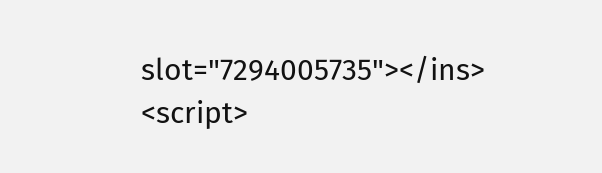slot="7294005735"></ins>
<script>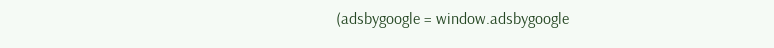(adsbygoogle = window.adsbygoogle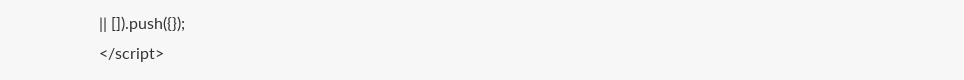|| []).push({});
</script>